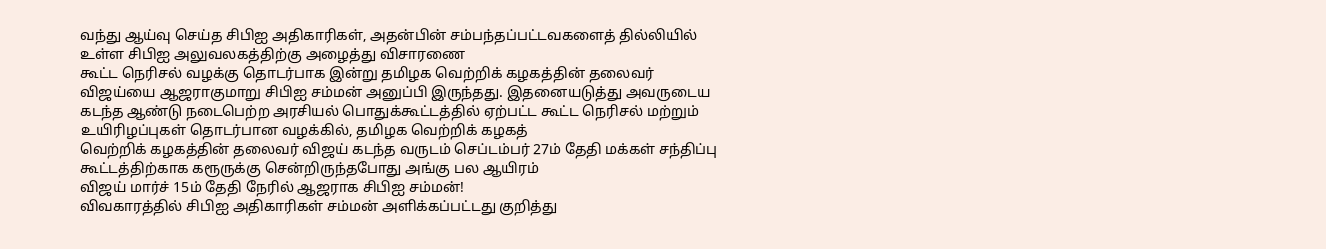வந்து ஆய்வு செய்த சிபிஐ அதிகாரிகள், அதன்பின் சம்பந்தப்பட்டவகளைத் தில்லியில் உள்ள சிபிஐ அலுவலகத்திற்கு அழைத்து விசாரணை
கூட்ட நெரிசல் வழக்கு தொடர்பாக இன்று தமிழக வெற்றிக் கழகத்தின் தலைவர் விஜய்யை ஆஜராகுமாறு சிபிஐ சம்மன் அனுப்பி இருந்தது. இதனையடுத்து அவருடைய
கடந்த ஆண்டு நடைபெற்ற அரசியல் பொதுக்கூட்டத்தில் ஏற்பட்ட கூட்ட நெரிசல் மற்றும் உயிரிழப்புகள் தொடர்பான வழக்கில், தமிழக வெற்றிக் கழகத்
வெற்றிக் கழகத்தின் தலைவர் விஜய் கடந்த வருடம் செப்டம்பர் 27ம் தேதி மக்கள் சந்திப்பு கூட்டத்திற்காக கரூருக்கு சென்றிருந்தபோது அங்கு பல ஆயிரம்
விஜய் மார்ச் 15ம் தேதி நேரில் ஆஜராக சிபிஐ சம்மன்!
விவகாரத்தில் சிபிஐ அதிகாரிகள் சம்மன் அளிக்கப்பட்டது குறித்து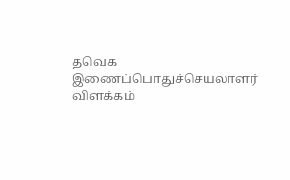தவெக இணைப்பொதுச்செயலாளர் விளக்கம்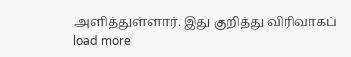அளித்துள்ளார். இது குறித்து விரிவாகப்
load more